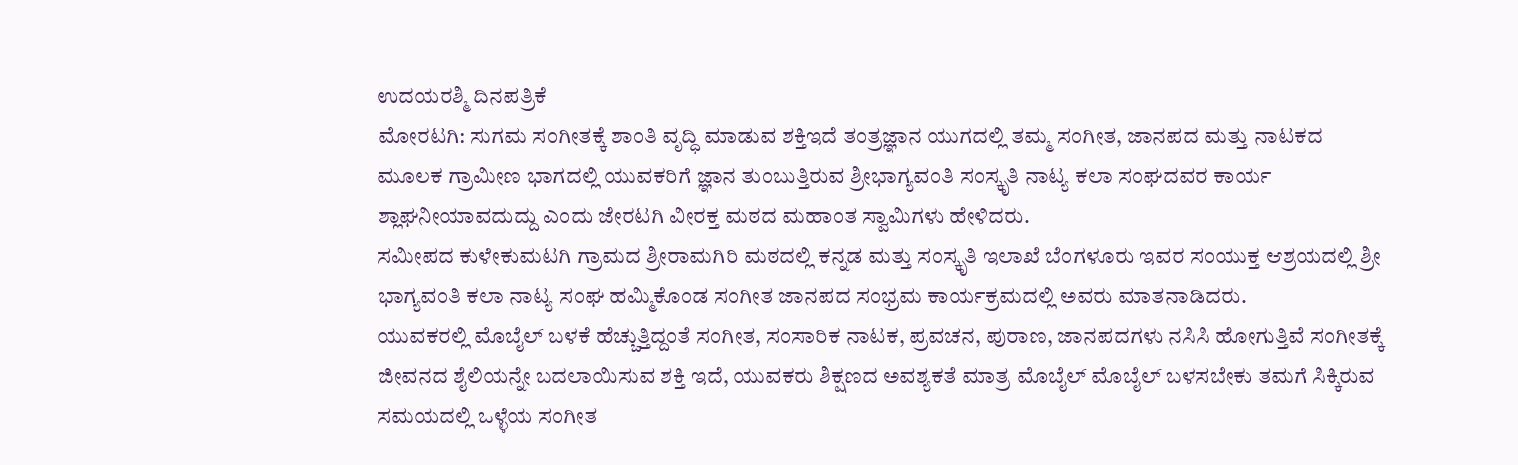ಉದಯರಶ್ಮಿ ದಿನಪತ್ರಿಕೆ
ಮೋರಟಗಿ: ಸುಗಮ ಸಂಗೀತಕ್ಕೆ ಶಾಂತಿ ವೃದ್ಧಿ ಮಾಡುವ ಶಕ್ತಿಇದೆ ತಂತ್ರಜ್ಞಾನ ಯುಗದಲ್ಲಿ ತಮ್ಮ ಸಂಗೀತ, ಜಾನಪದ ಮತ್ತು ನಾಟಕದ ಮೂಲಕ ಗ್ರಾಮೀಣ ಭಾಗದಲ್ಲಿ ಯುವಕರಿಗೆ ಜ್ಞಾನ ತುಂಬುತ್ತಿರುವ ಶ್ರೀಭಾಗ್ಯವಂತಿ ಸಂಸ್ಕೃತಿ ನಾಟ್ಯ ಕಲಾ ಸಂಘದವರ ಕಾರ್ಯ ಶ್ಲಾಘನೀಯಾವದುದ್ದು ಎಂದು ಜೇರಟಗಿ ವೀರಕ್ತ ಮಠದ ಮಹಾಂತ ಸ್ವಾಮಿಗಳು ಹೇಳಿದರು.
ಸಮೀಪದ ಕುಳೇಕುಮಟಗಿ ಗ್ರಾಮದ ಶ್ರೀರಾಮಗಿರಿ ಮಠದಲ್ಲಿ ಕನ್ನಡ ಮತ್ತು ಸಂಸ್ಕೃತಿ ಇಲಾಖೆ ಬೆಂಗಳೂರು ಇವರ ಸಂಯುಕ್ತ ಆಶ್ರಯದಲ್ಲಿ ಶ್ರೀ ಭಾಗ್ಯವಂತಿ ಕಲಾ ನಾಟ್ಯ ಸಂಘ ಹಮ್ಮಿಕೊಂಡ ಸಂಗೀತ ಜಾನಪದ ಸಂಭ್ರಮ ಕಾರ್ಯಕ್ರಮದಲ್ಲಿ ಅವರು ಮಾತನಾಡಿದರು.
ಯುವಕರಲ್ಲಿ ಮೊಬೈಲ್ ಬಳಕೆ ಹೆಚ್ಚುತ್ತಿದ್ದಂತೆ ಸಂಗೀತ, ಸಂಸಾರಿಕ ನಾಟಕ, ಪ್ರವಚನ, ಪುರಾಣ, ಜಾನಪದಗಳು ನಸಿಸಿ ಹೋಗುತ್ತಿವೆ ಸಂಗೀತಕ್ಕೆ ಜೀವನದ ಶೈಲಿಯನ್ನೇ ಬದಲಾಯಿಸುವ ಶಕ್ತಿ ಇದೆ, ಯುವಕರು ಶಿಕ್ಷಣದ ಅವಶ್ಯಕತೆ ಮಾತ್ರ ಮೊಬೈಲ್ ಮೊಬೈಲ್ ಬಳಸಬೇಕು ತಮಗೆ ಸಿಕ್ಕಿರುವ ಸಮಯದಲ್ಲಿ ಒಳ್ಳೆಯ ಸಂಗೀತ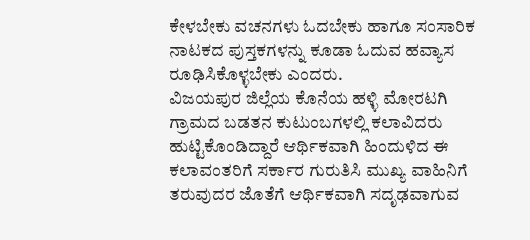ಕೇಳಬೇಕು ವಚನಗಳು ಓದಬೇಕು ಹಾಗೂ ಸಂಸಾರಿಕ ನಾಟಕದ ಪುಸ್ತಕಗಳನ್ನು ಕೂಡಾ ಓದುವ ಹವ್ಯಾಸ ರೂಢಿಸಿಕೊಳ್ಳಬೇಕು ಎಂದರು.
ವಿಜಯಪುರ ಜಿಲ್ಲೆಯ ಕೊನೆಯ ಹಳ್ಳಿ ಮೋರಟಗಿ ಗ್ರಾಮದ ಬಡತನ ಕುಟುಂಬಗಳಲ್ಲಿ ಕಲಾವಿದರು ಹುಟ್ಟಿಕೊಂಡಿದ್ದಾರೆ ಆರ್ಥಿಕವಾಗಿ ಹಿಂದುಳಿದ ಈ ಕಲಾವಂತರಿಗೆ ಸರ್ಕಾರ ಗುರುತಿಸಿ ಮುಖ್ಯ ವಾಹಿನಿಗೆ ತರುವುದರ ಜೊತೆಗೆ ಆರ್ಥಿಕವಾಗಿ ಸದೃಢವಾಗುವ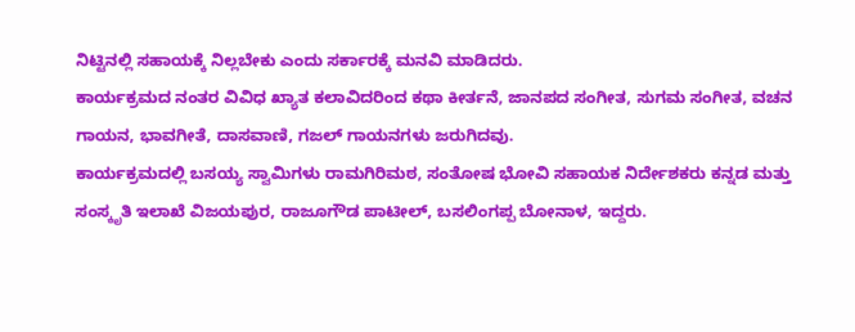ನಿಟ್ಟಿನಲ್ಲಿ ಸಹಾಯಕ್ಕೆ ನಿಲ್ಲಬೇಕು ಎಂದು ಸರ್ಕಾರಕ್ಕೆ ಮನವಿ ಮಾಡಿದರು.
ಕಾರ್ಯಕ್ರಮದ ನಂತರ ವಿವಿಧ ಖ್ಯಾತ ಕಲಾವಿದರಿಂದ ಕಥಾ ಕೀರ್ತನೆ, ಜಾನಪದ ಸಂಗೀತ, ಸುಗಮ ಸಂಗೀತ, ವಚನ ಗಾಯನ, ಭಾವಗೀತೆ, ದಾಸವಾಣಿ, ಗಜಲ್ ಗಾಯನಗಳು ಜರುಗಿದವು.
ಕಾರ್ಯಕ್ರಮದಲ್ಲಿ ಬಸಯ್ಯ ಸ್ವಾಮಿಗಳು ರಾಮಗಿರಿಮಠ, ಸಂತೋಷ ಭೋವಿ ಸಹಾಯಕ ನಿರ್ದೇಶಕರು ಕನ್ನಡ ಮತ್ತು ಸಂಸ್ಕೃತಿ ಇಲಾಖೆ ವಿಜಯಪುರ, ರಾಜೂಗೌಡ ಪಾಟೀಲ್, ಬಸಲಿಂಗಪ್ಪ ಬೋನಾಳ, ಇದ್ದರು.